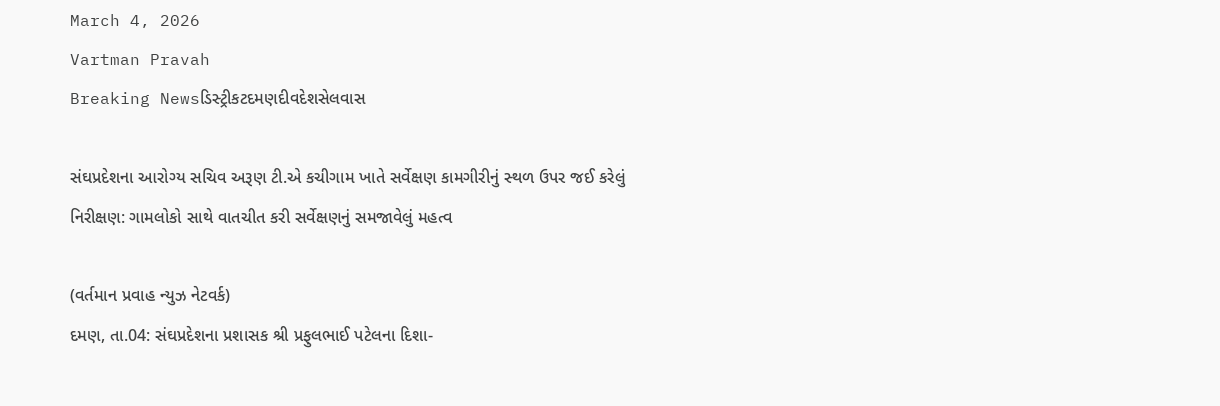March 4, 2026
Vartman Pravah
Breaking Newsડિસ્ટ્રીકટદમણદીવદેશસેલવાસ

સંઘપ્રદેશના આરોગ્‍ય સચિવ અરૂણ ટી.એ કચીગામ ખાતે સર્વેક્ષણ કામગીરીનું સ્‍થળ ઉપર જઈ કરેલું નિરીક્ષણ: ગામલોકો સાથે વાતચીત કરી સર્વેક્ષણનું સમજાવેલું મહત્‍વ

(વર્તમાન પ્રવાહ ન્‍યુઝ નેટવર્ક)
દમણ, તા.04: સંઘપ્રદેશના પ્રશાસક શ્રી પ્રફુલભાઈ પટેલના દિશા-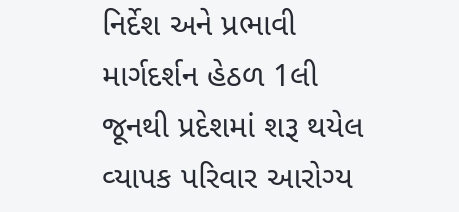નિર્દેશ અને પ્રભાવી માર્ગદર્શન હેઠળ 1લી જૂનથી પ્રદેશમાં શરૂ થયેલ વ્‍યાપક પરિવાર આરોગ્‍ય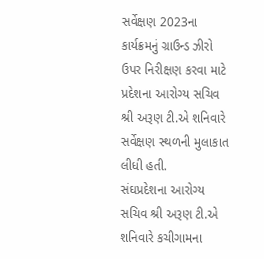સર્વેક્ષણ 2023ના કાર્યક્રમનું ગ્રાઉન્‍ડ ઝીરો ઉપર નિરીક્ષણ કરવા માટે પ્રદેશના આરોગ્‍ય સચિવ શ્રી અરૂણ ટી.એ શનિવારે સર્વેક્ષણ સ્‍થળની મુલાકાત લીધી હતી.
સંઘપ્રદેશના આરોગ્‍ય સચિવ શ્રી અરૂણ ટી.એ શનિવારે કચીગામના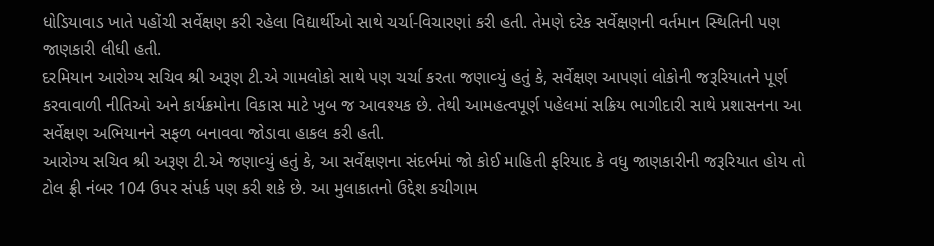ધોડિયાવાડ ખાતે પહોંચી સર્વેક્ષણ કરી રહેલા વિદ્યાર્થીઓ સાથે ચર્ચા-વિચારણાં કરી હતી. તેમણે દરેક સર્વેક્ષણની વર્તમાન સ્‍થિતિની પણ જાણકારી લીધી હતી.
દરમિયાન આરોગ્‍ય સચિવ શ્રી અરૂણ ટી.એ ગામલોકો સાથે પણ ચર્ચા કરતા જણાવ્‍યું હતું કે, સર્વેક્ષણ આપણાં લોકોની જરૂરિયાતને પૂર્ણ કરવાવાળી નીતિઓ અને કાર્યક્રમોના વિકાસ માટે ખુબ જ આવશ્‍યક છે. તેથી આમહત્‍વપૂર્ણ પહેલમાં સક્રિય ભાગીદારી સાથે પ્રશાસનના આ સર્વેક્ષણ અભિયાનને સફળ બનાવવા જોડાવા હાકલ કરી હતી.
આરોગ્‍ય સચિવ શ્રી અરૂણ ટી.એ જણાવ્‍યું હતું કે, આ સર્વેક્ષણના સંદર્ભમાં જો કોઈ માહિતી ફરિયાદ કે વધુ જાણકારીની જરૂરિયાત હોય તો ટોલ ફ્રી નંબર 104 ઉપર સંપર્ક પણ કરી શકે છે. આ મુલાકાતનો ઉદ્દેશ કચીગામ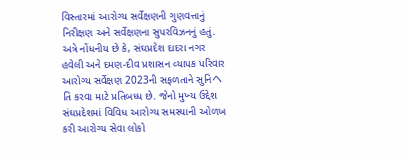વિસ્‍તારમાં આરોગ્‍ય સર્વેક્ષણની ગુણવત્તાનું નિરીક્ષણ અને સર્વેક્ષણના સુપરવિઝનનું હતું.
અત્રે નોંધનીય છે કે, સંઘપ્રદેશ દાદરા નગર હવેલી અને દમણ-દીવ પ્રશાસન વ્‍યાપક પરિવાર આરોગ્‍ય સર્વેક્ષણ 2023ની સફળતાને સુનિヘતિ કરવા માટે પ્રતિબધ્‍ધ છે. જેનો મુખ્‍ય ઉદ્દેશ સંઘપ્રદેશમાં વિવિધ આરોગ્‍ય સમસ્‍યાની ઓળખ કરી આરોગ્‍ય સેવા લોકો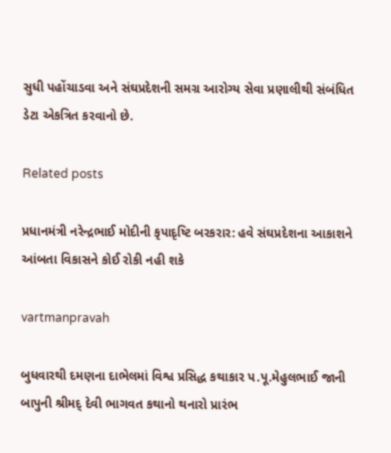સુધી પહોંચાડવા અને સંઘપ્રદેશની સમગ્ર આરોગ્‍ય સેવા પ્રણાલીથી સંબંધિત ડેટા એકત્રિત કરવાનો છે.

Related posts

પ્રધાનમંત્રી નરેન્‍દ્રભાઈ મોદીની કૃપાદૃષ્‍ટિ બરકરાર: હવે સંઘપ્રદેશના આકાશને આંબતા વિકાસને કોઈ રોકી નહી શકે

vartmanpravah

બુધવારથી દમણના દાભેલમાં વિશ્વ પ્રસિદ્ધ કથાકાર પ.પૂ.મેહુલભાઈ જાની બાપુની શ્રીમદ્‌ દેવી ભાગવત કથાનો થનારો પ્રારંભ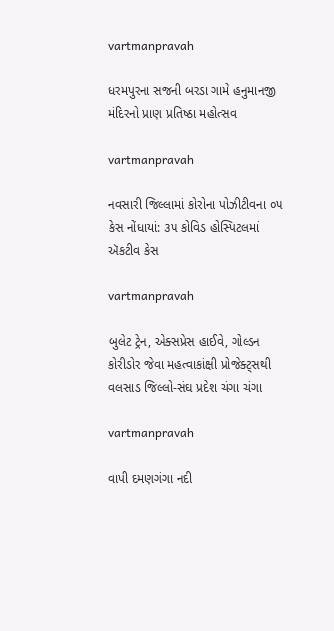vartmanpravah

ધરમપુરના સજની બરડા ગામે હનુમાનજી મંદિરનો પ્રાણ પ્રતિષ્ઠા મહોત્‍સવ

vartmanpravah

નવસારી જિલ્લામાં કોરોના પોઝીટીવના ૦૫ કેસ નોંધાયાં: ૩૫ કોવિડ હોસ્પિટલમાં ઍકટીવ કેસ

vartmanpravah

બુલેટ ટ્રેન, એક્‍સપ્રેસ હાઈવે, ગોલ્‍ડન કોરીડોર જેવા મહત્‍વાકાંક્ષી પ્રોજેક્‍ટ્‍સથી વલસાડ જિલ્લો-સંઘ પ્રદેશ ચંગા ચંગા

vartmanpravah

વાપી દમણગંગા નદી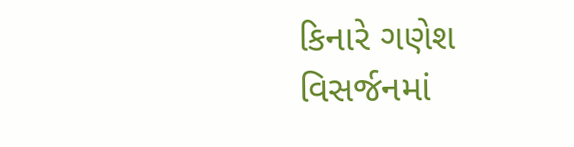કિનારે ગણેશ વિસર્જનમાં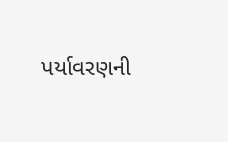પર્યાવરણની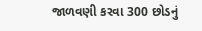જાળવણી કરવા 300 છોડનું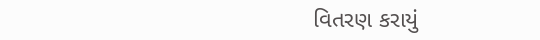વિતરણ કરાયું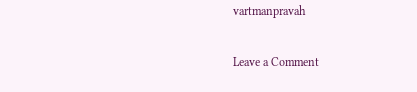vartmanpravah

Leave a Comment